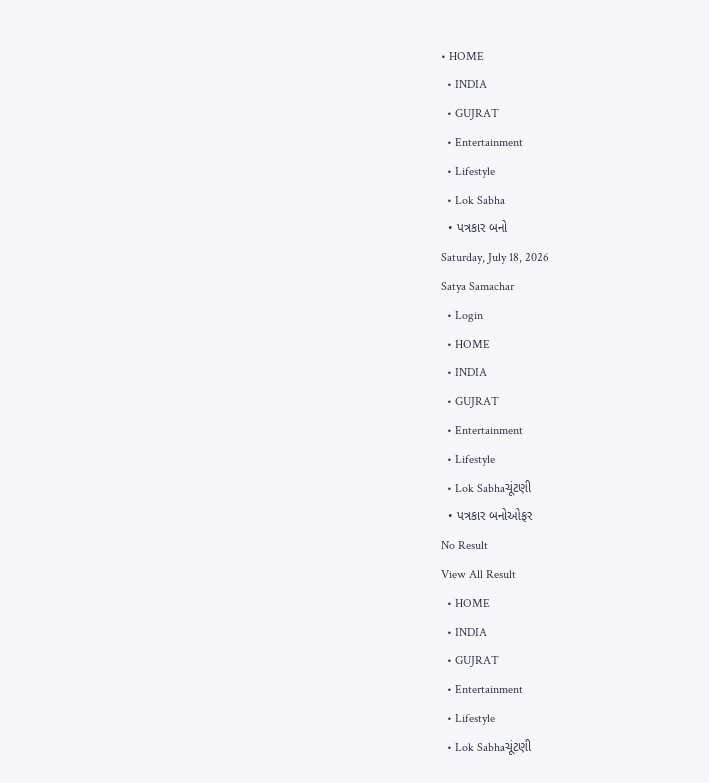• HOME
  • INDIA
  • GUJRAT
  • Entertainment
  • Lifestyle
  • Lok Sabha
  • પત્રકાર બનો
Saturday, July 18, 2026
Satya Samachar
  • Login
  • HOME
  • INDIA
  • GUJRAT
  • Entertainment
  • Lifestyle
  • Lok Sabhaચૂંટણી
  • પત્રકાર બનોઓફર
No Result
View All Result
  • HOME
  • INDIA
  • GUJRAT
  • Entertainment
  • Lifestyle
  • Lok Sabhaચૂંટણી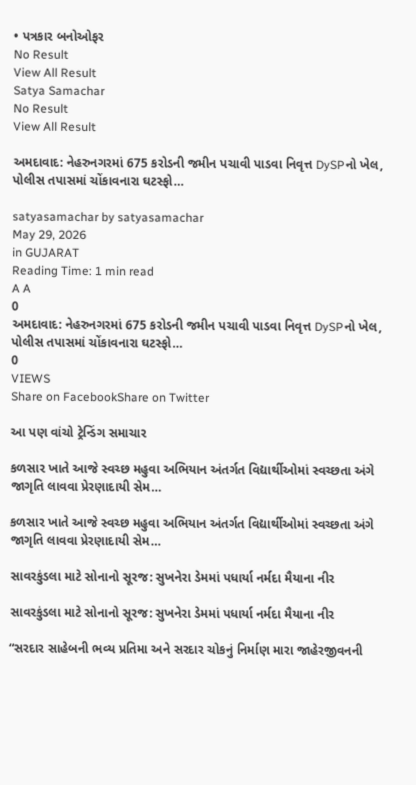• પત્રકાર બનોઓફર
No Result
View All Result
Satya Samachar
No Result
View All Result

અમદાવાદ: નેહરુનગરમાં 675 કરોડની જમીન પચાવી પાડવા નિવૃત્ત DySPનો ખેલ, પોલીસ તપાસમાં ચોંકાવનારા ઘટસ્ફો…

satyasamachar by satyasamachar
May 29, 2026
in GUJARAT
Reading Time: 1 min read
A A
0
અમદાવાદ: નેહરુનગરમાં 675 કરોડની જમીન પચાવી પાડવા નિવૃત્ત DySPનો ખેલ, પોલીસ તપાસમાં ચોંકાવનારા ઘટસ્ફો…
0
VIEWS
Share on FacebookShare on Twitter

આ પણ વાંચો ટ્રેન્ડિંગ સમાચાર

કળસાર ખાતે આજે સ્વચ્છ મહુવા અભિયાન અંતર્ગત વિદ્યાર્થીઓમાં સ્વચ્છતા અંગે જાગૃતિ લાવવા પ્રેરણાદાયી સેમ…

કળસાર ખાતે આજે સ્વચ્છ મહુવા અભિયાન અંતર્ગત વિદ્યાર્થીઓમાં સ્વચ્છતા અંગે જાગૃતિ લાવવા પ્રેરણાદાયી સેમ…

સાવરકુંડલા માટે સોનાનો સૂરજ: સુખનેરા ડેમમાં પધાર્યા નર્મદા મૈયાના નીર

સાવરકુંડલા માટે સોનાનો સૂરજ: સુખનેરા ડેમમાં પધાર્યા નર્મદા મૈયાના નીર

“સરદાર સાહેબની ભવ્ય પ્રતિમા અને સરદાર ચોકનું નિર્માણ મારા જાહેરજીવનની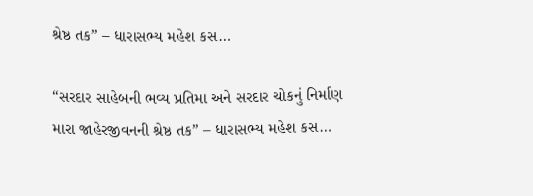શ્રેષ્ઠ તક” – ધારાસભ્ય મહેશ કસ…

“સરદાર સાહેબની ભવ્ય પ્રતિમા અને સરદાર ચોકનું નિર્માણ મારા જાહેરજીવનની શ્રેષ્ઠ તક” – ધારાસભ્ય મહેશ કસ…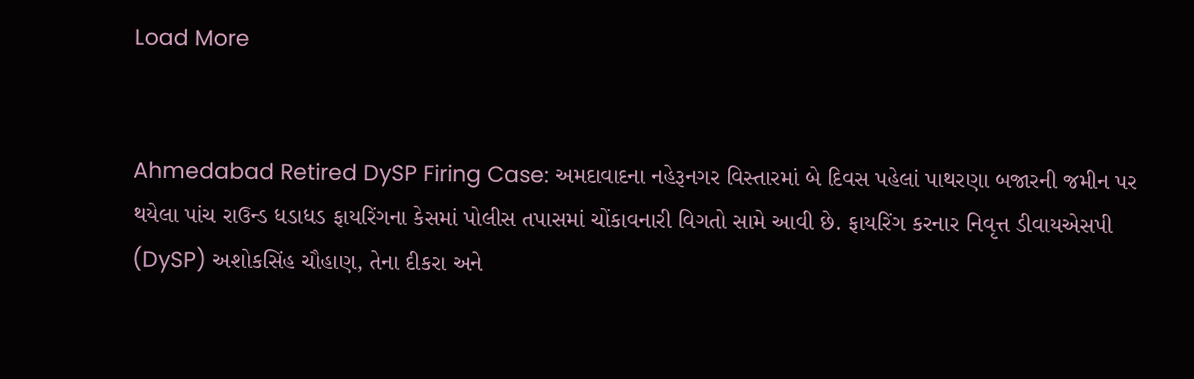Load More


Ahmedabad Retired DySP Firing Case: અમદાવાદના નહેરૂનગર વિસ્તારમાં બે દિવસ પહેલાં પાથરણા બજારની જમીન પર થયેલા પાંચ રાઉન્ડ ધડાધડ ફાયરિંગના કેસમાં પોલીસ તપાસમાં ચોંકાવનારી વિગતો સામે આવી છે. ફાયરિંગ કરનાર નિવૃત્ત ડીવાયએસપી (DySP) અશોકસિંહ ચૌહાણ, તેના દીકરા અને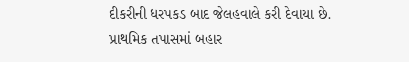દીકરીની ધરપકડ બાદ જેલહવાલે કરી દેવાયા છે. પ્રાથમિક તપાસમાં બહાર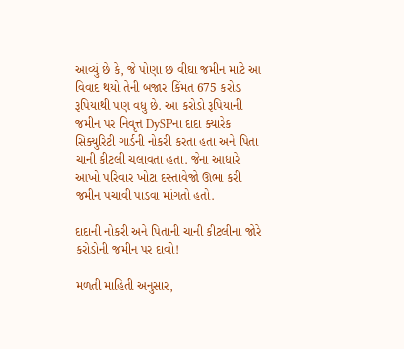આવ્યું છે કે, જે પોણા છ વીઘા જમીન માટે આ વિવાદ થયો તેની બજાર કિંમત 675 કરોડ રૂપિયાથી પણ વધુ છે. આ કરોડો રૂપિયાની જમીન પર નિવૃત્ત DySPના દાદા ક્યારેક સિક્યુરિટી ગાર્ડની નોકરી કરતા હતા અને પિતા ચાની કીટલી ચલાવતા હતા. જેના આધારે આખો પરિવાર ખોટા દસ્તાવેજો ઊભા કરી જમીન પચાવી પાડવા માંગતો હતો.

દાદાની નોકરી અને પિતાની ચાની કીટલીના જોરે કરોડોની જમીન પર દાવો!

મળતી માહિતી અનુસાર,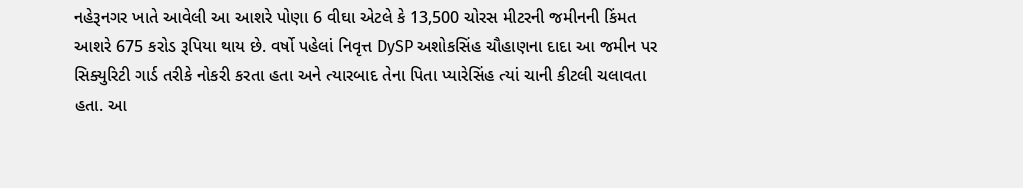નહેરૂનગર ખાતે આવેલી આ આશરે પોણા 6 વીઘા એટલે કે 13,500 ચોરસ મીટરની જમીનની કિંમત આશરે 675 કરોડ રૂપિયા થાય છે. વર્ષો પહેલાં નિવૃત્ત DySP અશોકસિંહ ચૌહાણના દાદા આ જમીન પર સિક્યુરિટી ગાર્ડ તરીકે નોકરી કરતા હતા અને ત્યારબાદ તેના પિતા પ્યારેસિંહ ત્યાં ચાની કીટલી ચલાવતા હતા. આ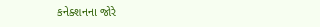કનેક્શનના જોરે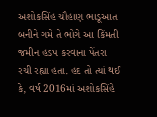અશોકસિંહ ચૌહાણ ભાડૂઆત બનીને ગમે તે ભોગે આ કિંમતી જમીન હડપ કરવાના પેંતરા રચી રહ્યા હતા. હદ તો ત્યાં થઈ કે, વર્ષ 2016માં અશોકસિંહે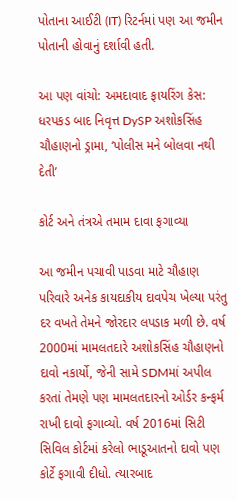પોતાના આઈટી (IT) રિટર્નમાં પણ આ જમીન પોતાની હોવાનું દર્શાવી હતી.

આ પણ વાંચો: અમદાવાદ ફાયરિંગ કેસ: ધરપકડ બાદ નિવૃત્ત DySP અશોકસિંહ ચૌહાણનો ડ્રામા, ‘પોલીસ મને બોલવા નથી દેતી’

કોર્ટ અને તંત્રએ તમામ દાવા ફગાવ્યા

આ જમીન પચાવી પાડવા માટે ચૌહાણ પરિવારે અનેક કાયદાકીય દાવપેચ ખેલ્યા પરંતુ દર વખતે તેમને જોરદાર લપડાક મળી છે. વર્ષ 2000માં મામલતદારે અશોકસિંહ ચૌહાણનો દાવો નકાર્યો, જેની સામે SDMમાં અપીલ કરતાં તેમણે પણ મામલતદારનો ઓર્ડર કન્ફર્મ રાખી દાવો ફગાવ્યો. વર્ષ 2016માં સિટી સિવિલ કોર્ટમાં કરેલો ભાડૂઆતનો દાવો પણ કોર્ટે ફગાવી દીધો. ત્યારબાદ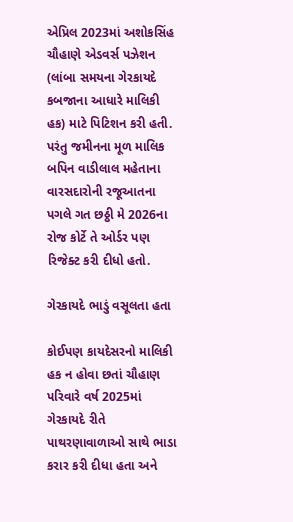એપ્રિલ 2023માં અશોકસિંહ ચૌહાણે એડવર્સ પઝેશન (લાંબા સમયના ગેરકાયદે કબજાના આધારે માલિકી હક) માટે પિટિશન કરી હતી. પરંતુ જમીનના મૂળ માલિક બપિન વાડીલાલ મહેતાના વારસદારોની રજૂઆતના પગલે ગત છઠ્ઠી મે 2026ના રોજ કોર્ટે તે ઓર્ડર પણ રિજેક્ટ કરી દીધો હતો.

ગેરકાયદે ભાડું વસૂલતા હતા

કોઈપણ કાયદેસરનો માલિકી હક ન હોવા છતાં ચૌહાણ પરિવારે વર્ષ 2025માં ગેરકાયદે રીતે પાથરણાવાળાઓ સાથે ભાડા કરાર કરી દીધા હતા અને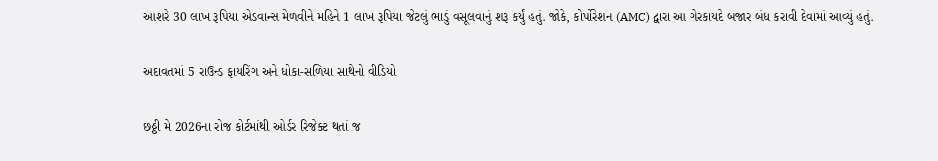આશરે 30 લાખ રૂપિયા એડવાન્સ મેળવીને મહિને 1 લાખ રૂપિયા જેટલું ભાડું વસૂલવાનું શરૂ કર્યું હતું. જોકે, કોર્પોરેશન (AMC) દ્વારા આ ગેરકાયદે બજાર બંધ કરાવી દેવામાં આવ્યું હતું.

અદાવતમાં 5 રાઉન્ડ ફાયરિંગ અને ધોકા-સળિયા સાથેનો વીડિયો

છઠ્ઠી મે 2026ના રોજ કોર્ટમાંથી ઓર્ડર રિજેક્ટ થતાં જ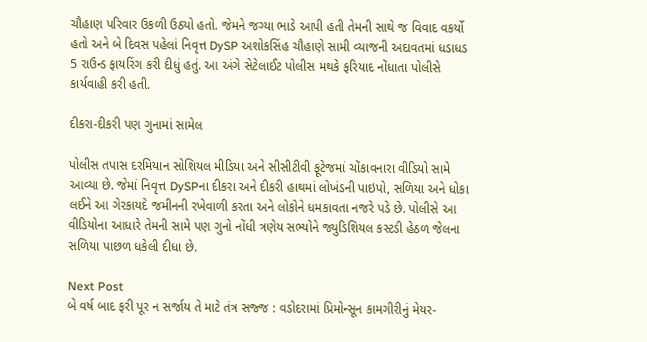ચૌહાણ પરિવાર ઉકળી ઉઠ્યો હતો. જેમને જગ્યા ભાડે આપી હતી તેમની સાથે જ વિવાદ વકર્યો હતો અને બે દિવસ પહેલાં નિવૃત્ત DySP અશોકસિંહ ચૌહાણે સામી વ્યાજની અદાવતમાં ધડાધડ 5 રાઉન્ડ ફાયરિંગ કરી દીધું હતું. આ અંગે સેટેલાઈટ પોલીસ મથકે ફરિયાદ નોંધાતા પોલીસે કાર્યવાહી કરી હતી.

દીકરા-દીકરી પણ ગુનામાં સામેલ

પોલીસ તપાસ દરમિયાન સોશિયલ મીડિયા અને સીસીટીવી ફૂટેજમાં ચોંકાવનારા વીડિયો સામે આવ્યા છે. જેમાં નિવૃત્ત DySPના દીકરા અને દીકરી હાથમાં લોખંડની પાઇપો, સળિયા અને ધોકા લઈને આ ગેરકાયદે જમીનની રખેવાળી કરતા અને લોકોને ધમકાવતા નજરે પડે છે. પોલીસે આ વીડિયોના આધારે તેમની સામે પણ ગુનો નોંધી ત્રણેય સભ્યોને જ્યુડિશિયલ કસ્ટડી હેઠળ જેલના સળિયા પાછળ ધકેલી દીધા છે.

Next Post
બે વર્ષ બાદ ફરી પૂર ન સર્જાય તે માટે તંત્ર સજ્જ : વડોદરામાં પ્રિમોન્સૂન કામગીરીનું મેયર-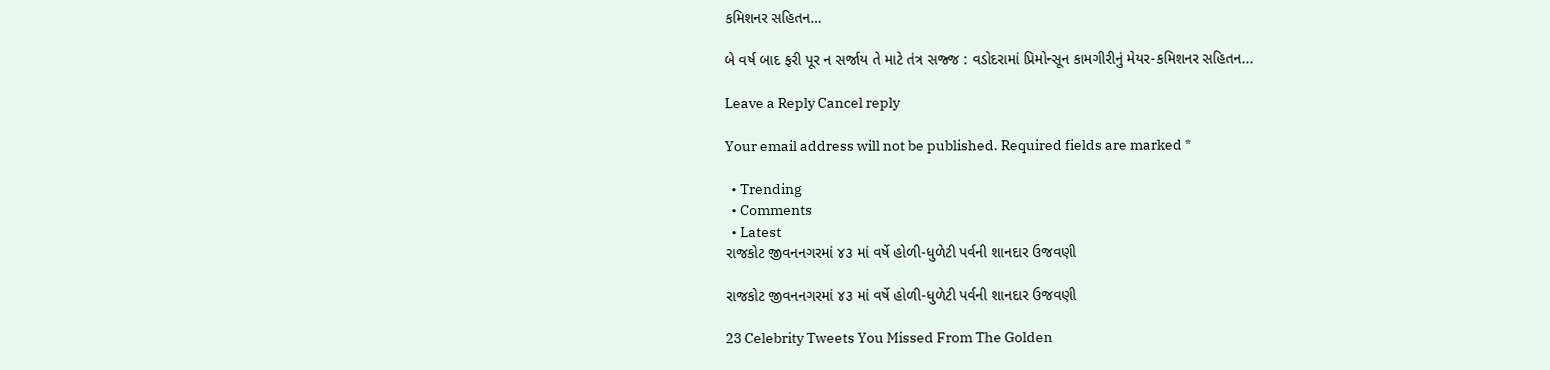કમિશનર સહિતન…

બે વર્ષ બાદ ફરી પૂર ન સર્જાય તે માટે તંત્ર સજ્જ : વડોદરામાં પ્રિમોન્સૂન કામગીરીનું મેયર-કમિશનર સહિતન...

Leave a Reply Cancel reply

Your email address will not be published. Required fields are marked *

  • Trending
  • Comments
  • Latest
રાજકોટ જીવનનગરમાં ૪૩ માં વર્ષે હોળી-ધુળેટી પર્વની શાનદાર ઉજવણી

રાજકોટ જીવનનગરમાં ૪૩ માં વર્ષે હોળી-ધુળેટી પર્વની શાનદાર ઉજવણી

23 Celebrity Tweets You Missed From The Golden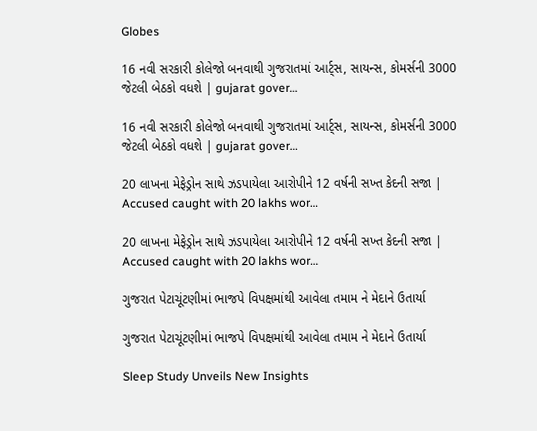Globes

16 નવી સરકારી કોલેજો બનવાથી ગુજરાતમાં આર્ટ્સ, સાયન્સ, કોમર્સની 3000 જેટલી બેઠકો વધશે | gujarat gover…

16 નવી સરકારી કોલેજો બનવાથી ગુજરાતમાં આર્ટ્સ, સાયન્સ, કોમર્સની 3000 જેટલી બેઠકો વધશે | gujarat gover…

20 લાખના મેફેડ્રોન સાથે ઝડપાયેલા આરોપીને 12 વર્ષની સખ્ત કેદની સજા | Accused caught with 20 lakhs wor…

20 લાખના મેફેડ્રોન સાથે ઝડપાયેલા આરોપીને 12 વર્ષની સખ્ત કેદની સજા | Accused caught with 20 lakhs wor…

ગુજરાત પેટાચૂંટણીમાં ભાજપે વિપક્ષમાંથી આવેલા તમામ ને મેદાને ઉતાર્યા

ગુજરાત પેટાચૂંટણીમાં ભાજપે વિપક્ષમાંથી આવેલા તમામ ને મેદાને ઉતાર્યા

Sleep Study Unveils New Insights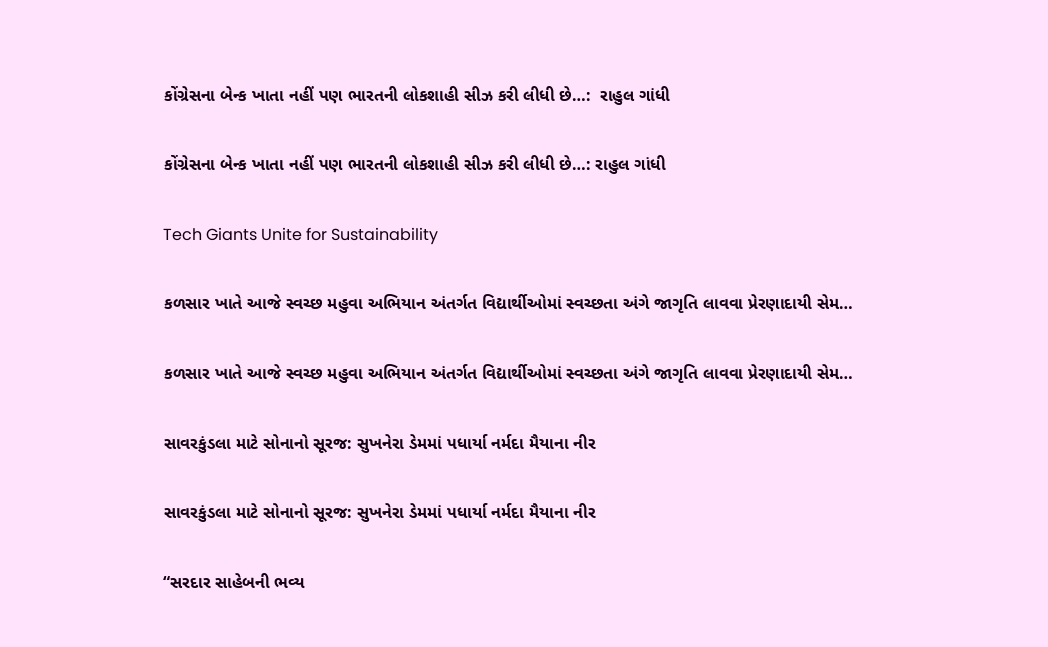કોંગ્રેસના બેન્ક ખાતા નહીં પણ ભારતની લોકશાહી સીઝ કરી લીધી છે…:  રાહુલ ગાંધી

કોંગ્રેસના બેન્ક ખાતા નહીં પણ ભારતની લોકશાહી સીઝ કરી લીધી છે…: રાહુલ ગાંધી

Tech Giants Unite for Sustainability

કળસાર ખાતે આજે સ્વચ્છ મહુવા અભિયાન અંતર્ગત વિદ્યાર્થીઓમાં સ્વચ્છતા અંગે જાગૃતિ લાવવા પ્રેરણાદાયી સેમ…

કળસાર ખાતે આજે સ્વચ્છ મહુવા અભિયાન અંતર્ગત વિદ્યાર્થીઓમાં સ્વચ્છતા અંગે જાગૃતિ લાવવા પ્રેરણાદાયી સેમ…

સાવરકુંડલા માટે સોનાનો સૂરજ: સુખનેરા ડેમમાં પધાર્યા નર્મદા મૈયાના નીર

સાવરકુંડલા માટે સોનાનો સૂરજ: સુખનેરા ડેમમાં પધાર્યા નર્મદા મૈયાના નીર

“સરદાર સાહેબની ભવ્ય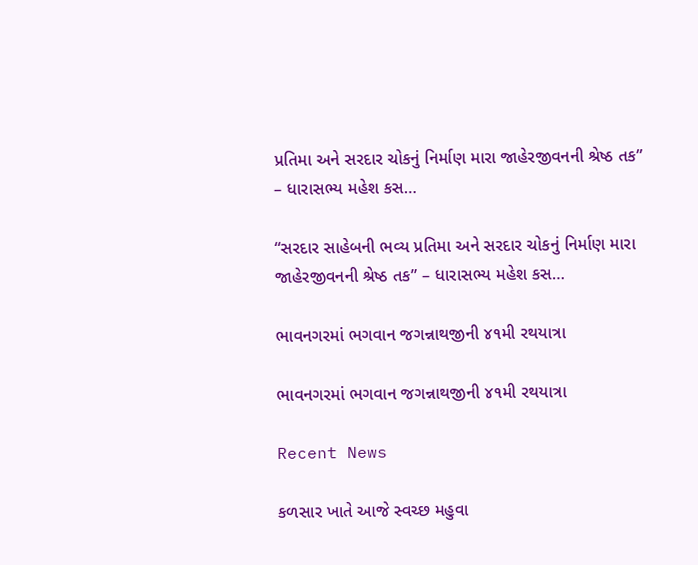પ્રતિમા અને સરદાર ચોકનું નિર્માણ મારા જાહેરજીવનની શ્રેષ્ઠ તક” – ધારાસભ્ય મહેશ કસ…

“સરદાર સાહેબની ભવ્ય પ્રતિમા અને સરદાર ચોકનું નિર્માણ મારા જાહેરજીવનની શ્રેષ્ઠ તક” – ધારાસભ્ય મહેશ કસ…

ભાવનગરમાં ભગવાન જગન્નાથજીની ૪૧મી રથયાત્રા

ભાવનગરમાં ભગવાન જગન્નાથજીની ૪૧મી રથયાત્રા

Recent News

કળસાર ખાતે આજે સ્વચ્છ મહુવા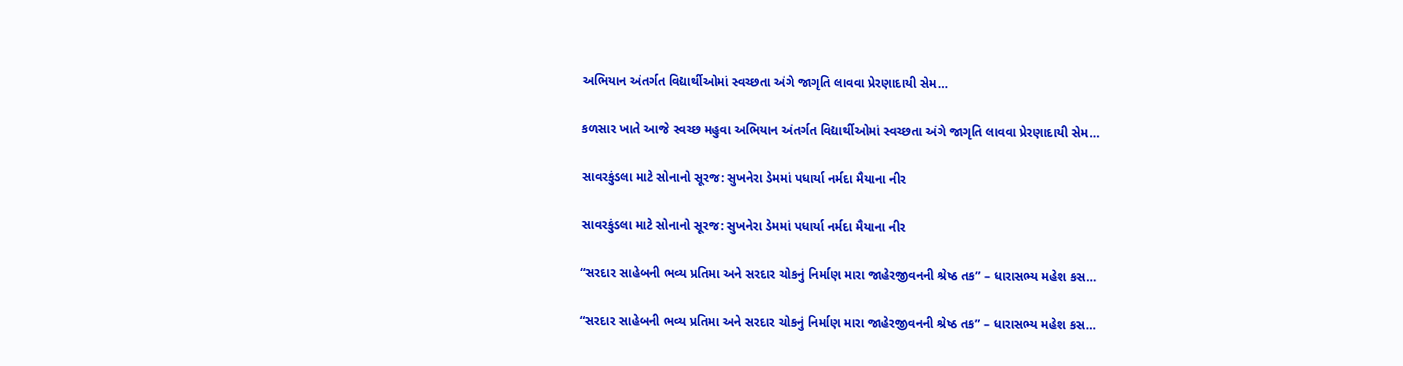અભિયાન અંતર્ગત વિદ્યાર્થીઓમાં સ્વચ્છતા અંગે જાગૃતિ લાવવા પ્રેરણાદાયી સેમ…

કળસાર ખાતે આજે સ્વચ્છ મહુવા અભિયાન અંતર્ગત વિદ્યાર્થીઓમાં સ્વચ્છતા અંગે જાગૃતિ લાવવા પ્રેરણાદાયી સેમ…

સાવરકુંડલા માટે સોનાનો સૂરજ: સુખનેરા ડેમમાં પધાર્યા નર્મદા મૈયાના નીર

સાવરકુંડલા માટે સોનાનો સૂરજ: સુખનેરા ડેમમાં પધાર્યા નર્મદા મૈયાના નીર

“સરદાર સાહેબની ભવ્ય પ્રતિમા અને સરદાર ચોકનું નિર્માણ મારા જાહેરજીવનની શ્રેષ્ઠ તક” – ધારાસભ્ય મહેશ કસ…

“સરદાર સાહેબની ભવ્ય પ્રતિમા અને સરદાર ચોકનું નિર્માણ મારા જાહેરજીવનની શ્રેષ્ઠ તક” – ધારાસભ્ય મહેશ કસ…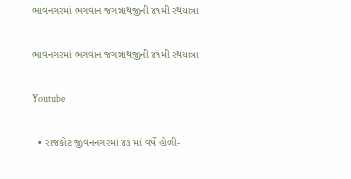ભાવનગરમાં ભગવાન જગન્નાથજીની ૪૧મી રથયાત્રા

ભાવનગરમાં ભગવાન જગન્નાથજીની ૪૧મી રથયાત્રા

Youtube

  • રાજકોટ જીવનનગરમાં ૪૩ માં વર્ષે હોળી-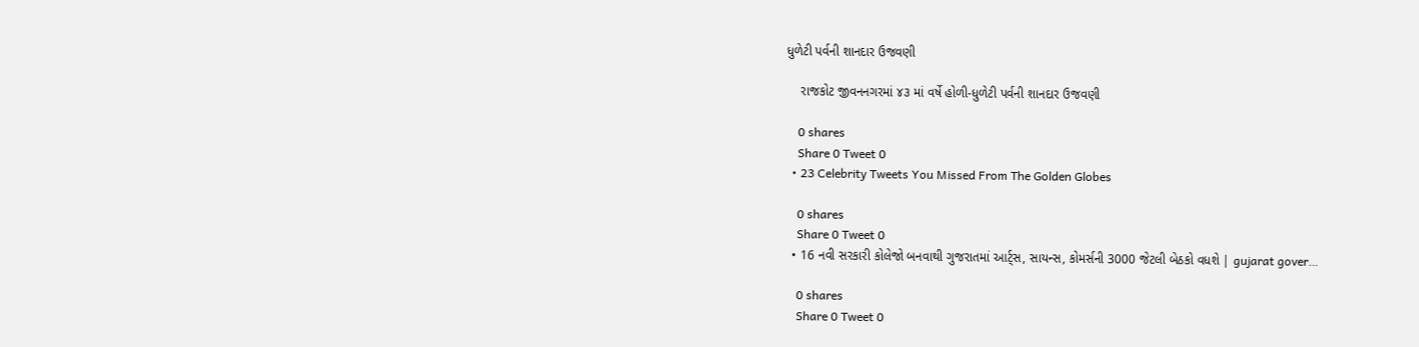ધુળેટી પર્વની શાનદાર ઉજવણી

    રાજકોટ જીવનનગરમાં ૪૩ માં વર્ષે હોળી-ધુળેટી પર્વની શાનદાર ઉજવણી

    0 shares
    Share 0 Tweet 0
  • 23 Celebrity Tweets You Missed From The Golden Globes

    0 shares
    Share 0 Tweet 0
  • 16 નવી સરકારી કોલેજો બનવાથી ગુજરાતમાં આર્ટ્સ, સાયન્સ, કોમર્સની 3000 જેટલી બેઠકો વધશે | gujarat gover…

    0 shares
    Share 0 Tweet 0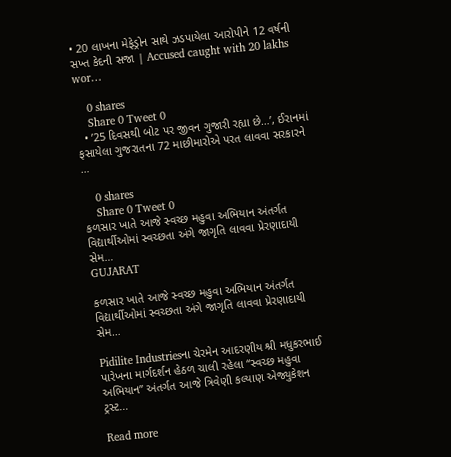• 20 લાખના મેફેડ્રોન સાથે ઝડપાયેલા આરોપીને 12 વર્ષની સખ્ત કેદની સજા | Accused caught with 20 lakhs wor…

    0 shares
    Share 0 Tweet 0
  • ’25 દિવસથી બોટ પર જીવન ગુજારી રહ્યા છે…’, ઈરાનમાં ફસાયેલા ગુજરાતના 72 માછીમારોએ પરત લાવવા સરકારને …

    0 shares
    Share 0 Tweet 0
કળસાર ખાતે આજે સ્વચ્છ મહુવા અભિયાન અંતર્ગત વિદ્યાર્થીઓમાં સ્વચ્છતા અંગે જાગૃતિ લાવવા પ્રેરણાદાયી સેમ…
GUJARAT

કળસાર ખાતે આજે સ્વચ્છ મહુવા અભિયાન અંતર્ગત વિદ્યાર્થીઓમાં સ્વચ્છતા અંગે જાગૃતિ લાવવા પ્રેરણાદાયી સેમ…

Pidilite Industriesના ચેરમેન આદરણીય શ્રી મધુકરભાઈ પારેખના માર્ગદર્શન હેઠળ ચાલી રહેલા “સ્વચ્છ મહુવા અભિયાન” અંતર્ગત આજે ત્રિવેણી કલ્યાણ એજ્યુકેશન ટ્રસ્ટ...

Read more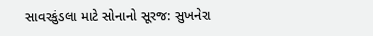સાવરકુંડલા માટે સોનાનો સૂરજ: સુખનેરા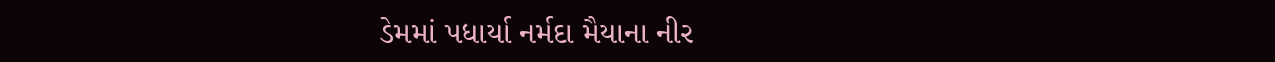ડેમમાં પધાર્યા નર્મદા મૈયાના નીર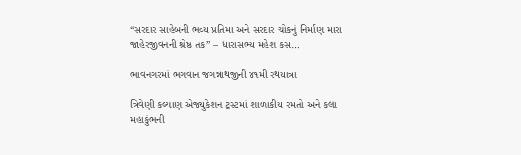“સરદાર સાહેબની ભવ્ય પ્રતિમા અને સરદાર ચોકનું નિર્માણ મારા જાહેરજીવનની શ્રેષ્ઠ તક” – ધારાસભ્ય મહેશ કસ…

ભાવનગરમાં ભગવાન જગન્નાથજીની ૪૧મી રથયાત્રા

ત્રિવેણી કલ્યાણ એજ્યુકેશન ટ્રસ્ટમાં શાળાકીય રમતો અને કલા મહાકુંભની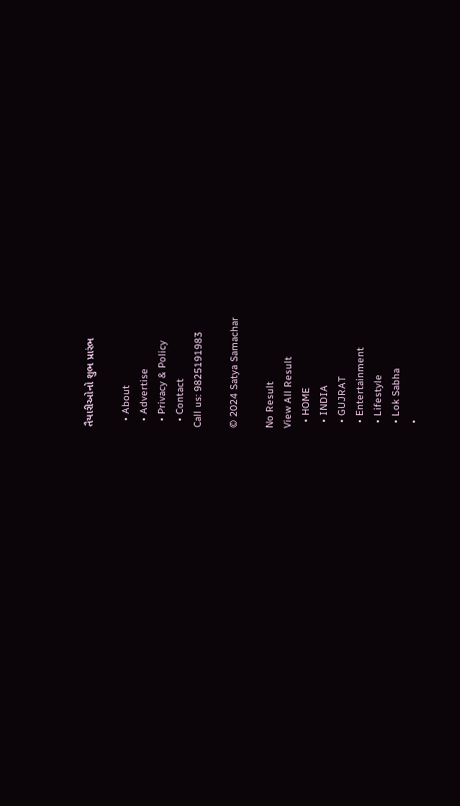તૈયારીઓનો શુભ પ્રારંભ

  • About
  • Advertise
  • Privacy & Policy
  • Contact
Call us: 9825191983

© 2024 Satya Samachar

No Result
View All Result
  • HOME
  • INDIA
  • GUJRAT
  • Entertainment
  • Lifestyle
  • Lok Sabha
  •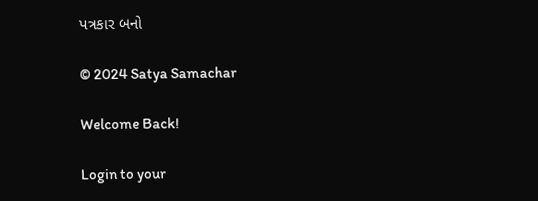પત્રકાર બનો

© 2024 Satya Samachar

Welcome Back!

Login to your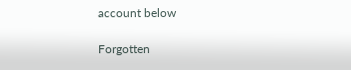account below

Forgotten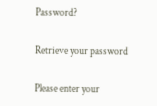Password?

Retrieve your password

Please enter your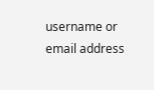username or email address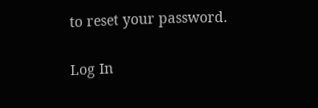to reset your password.

Log In